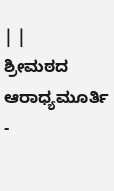| |
ಶ್ರೀಮಠದ ಆರಾಧ್ಯಮೂರ್ತಿ -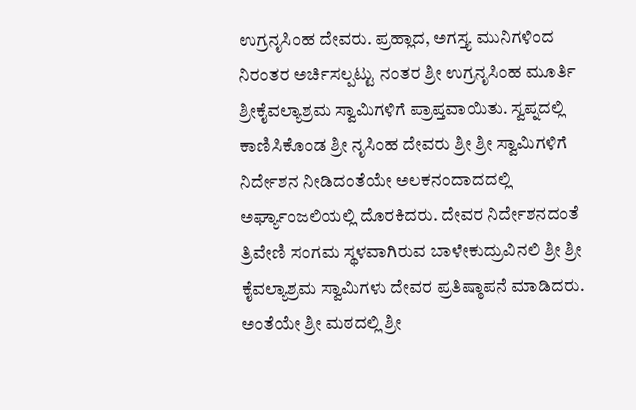ಉಗ್ರನೃಸಿಂಹ ದೇವರು. ಪ್ರಹ್ಲಾದ, ಅಗಸ್ತ್ಯ ಮುನಿಗಳಿಂದ ನಿರಂತರ ಅರ್ಚಿಸಲ್ಪಟ್ಟು ನಂತರ ಶ್ರೀ ಉಗ್ರನೃಸಿಂಹ ಮೂರ್ತಿ ಶ್ರೀಕೈವಲ್ಯಾಶ್ರಮ ಸ್ವಾಮಿಗಳಿಗೆ ಪ್ರಾಪ್ತವಾಯಿತು. ಸ್ವಪ್ನದಲ್ಲಿ ಕಾಣಿಸಿಕೊಂಡ ಶ್ರೀ ನೃಸಿಂಹ ದೇವರು ಶ್ರೀ ಶ್ರೀ ಸ್ವಾಮಿಗಳಿಗೆ ನಿರ್ದೇಶನ ನೀಡಿದಂತೆಯೇ ಅಲಕನಂದಾದದಲ್ಲಿ ಅರ್ಘ್ಯಾಂಜಲಿಯಲ್ಲಿ ದೊರಕಿದರು. ದೇವರ ನಿರ್ದೇಶನದಂತೆ ತ್ರಿವೇಣಿ ಸಂಗಮ ಸ್ಥಳವಾಗಿರುವ ಬಾಳೇಕುದ್ರುವಿನಲಿ ಶ್ರೀ ಶ್ರೀ ಕೈವಲ್ಯಾಶ್ರಮ ಸ್ವಾಮಿಗಳು ದೇವರ ಪ್ರತಿಷ್ಠಾಪನೆ ಮಾಡಿದರು.
ಅಂತೆಯೇ ಶ್ರೀ ಮಠದಲ್ಲಿ ಶ್ರೀ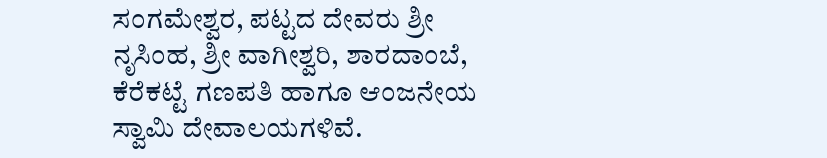ಸಂಗಮೇಶ್ವರ, ಪಟ್ಟದ ದೇವರು ಶ್ರೀ ನೃಸಿಂಹ, ಶ್ರೀ ವಾಗೀಶ್ವರಿ, ಶಾರದಾಂಬೆ, ಕೆರೆಕಟ್ಟೆ ಗಣಪತಿ ಹಾಗೂ ಆಂಜನೇಯ ಸ್ವಾಮಿ ದೇವಾಲಯಗಳಿವೆ.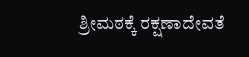ಶ್ರೀಮಠಕ್ಕೆ ರಕ್ಷಣಾದೇವತೆ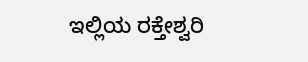ಇಲ್ಲಿಯ ರಕ್ತೇಶ್ವರಿ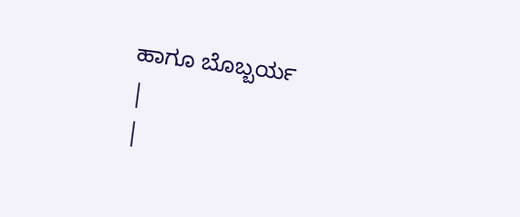ಹಾಗೂ ಬೊಬ್ಬರ್ಯ
|
|